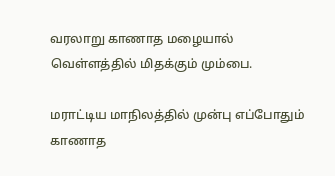வரலாறு காணாத மழையால் வெள்ளத்தில் மிதக்கும் மும்பை.

மராட்டிய மாநிலத்தில் முன்பு எப்போதும் காணாத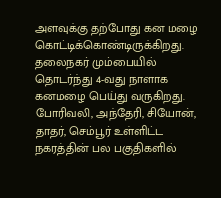அளவுக்கு தற்போது கன மழை கொட்டிக்கொண்டிருக்கிறது. தலைநகர் மும்பையில் தொடர்ந்து 4-வது நாளாக கனமழை பெய்து வருகிறது. போரிவலி, அந்தேரி, சியோன், தாதர், செம்பூர் உள்ளிட்ட நகரத்தின் பல பகுதிகளில்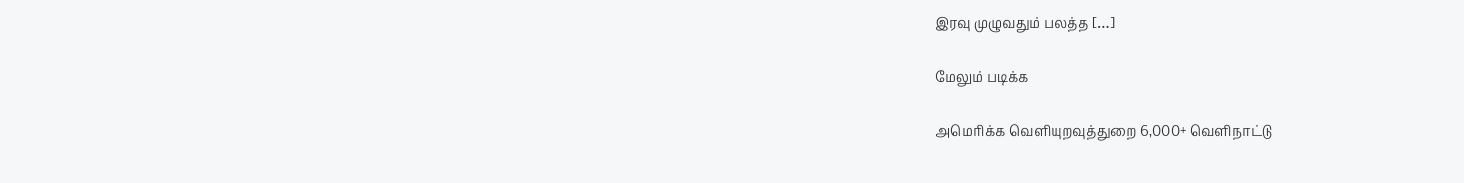இரவு முழுவதும் பலத்த […]

மேலும் படிக்க

அமெரிக்க வெளியுறவுத்துறை 6,000+ வெளிநாட்டு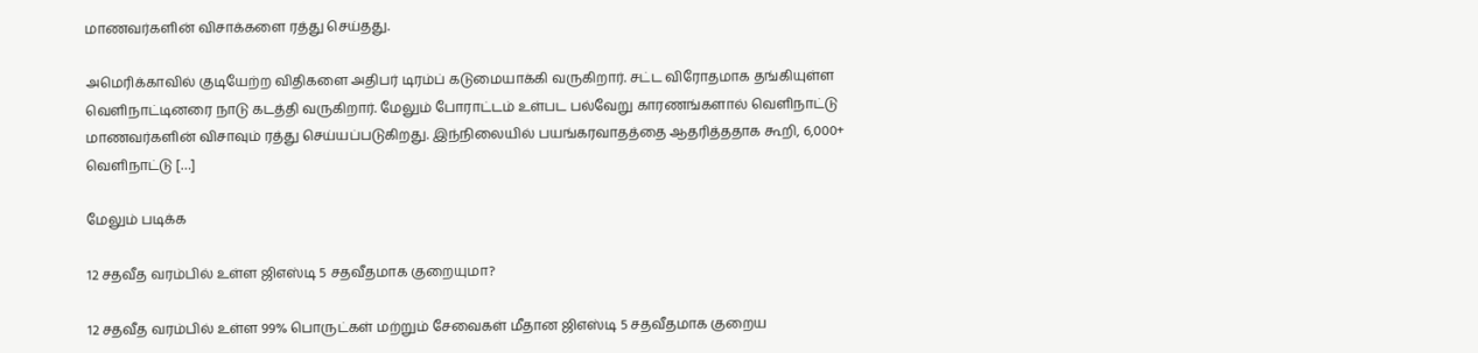மாணவர்களின் விசாக்களை ரத்து செய்தது.

அமெரிக்காவில் குடியேற்ற விதிகளை அதிபர் டிரம்ப் கடுமையாக்கி வருகிறார். சட்ட விரோதமாக தங்கியுள்ள வெளிநாட்டினரை நாடு கடத்தி வருகிறார். மேலும் போராட்டம் உள்பட பல்வேறு காரணங்களால் வெளிநாட்டு மாணவர்களின் விசாவும் ரத்து செய்யப்படுகிறது. இந்நிலையில் பயங்கரவாதத்தை ஆதரித்ததாக கூறி, 6,000+ வெளிநாட்டு […]

மேலும் படிக்க

12 சதவீத வரம்பில் உள்ள ஜிஎஸ்டி 5 சதவீதமாக குறையுமா?

12 சதவீத வரம்பில் உள்ள 99% பொருட்கள் மற்றும் சேவைகள் மீதான ஜிஎஸ்டி 5 சதவீதமாக குறைய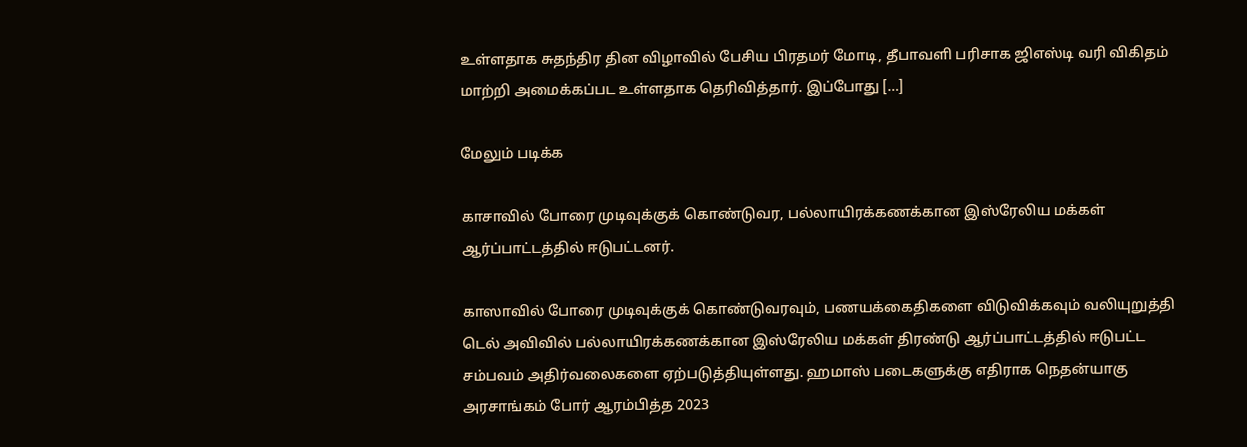உள்ளதாக சுதந்திர தின விழாவில் பேசிய பிரதமர் மோடி, தீபாவளி பரிசாக ஜிஎஸ்டி வரி விகிதம் மாற்றி அமைக்கப்பட உள்ளதாக தெரிவித்தார். இப்போது […]

மேலும் படிக்க

காசாவில் போரை முடிவுக்குக் கொண்டுவர, பல்லாயிரக்கணக்கான இஸ்ரேலிய மக்கள் ஆர்ப்பாட்டத்தில் ஈடுபட்டனர்.

காஸாவில் போரை முடிவுக்குக் கொண்டுவரவும், பணயக்கைதிகளை விடுவிக்கவும் வலியுறுத்தி டெல் அவிவில் பல்லாயிரக்கணக்கான இஸ்ரேலிய மக்கள் திரண்டு ஆர்ப்பாட்டத்தில் ஈடுபட்ட சம்பவம் அதிர்வலைகளை ஏற்படுத்தியுள்ளது. ஹமாஸ் படைகளுக்கு எதிராக நெதன்யாகு அரசாங்கம் போர் ஆரம்பித்த 2023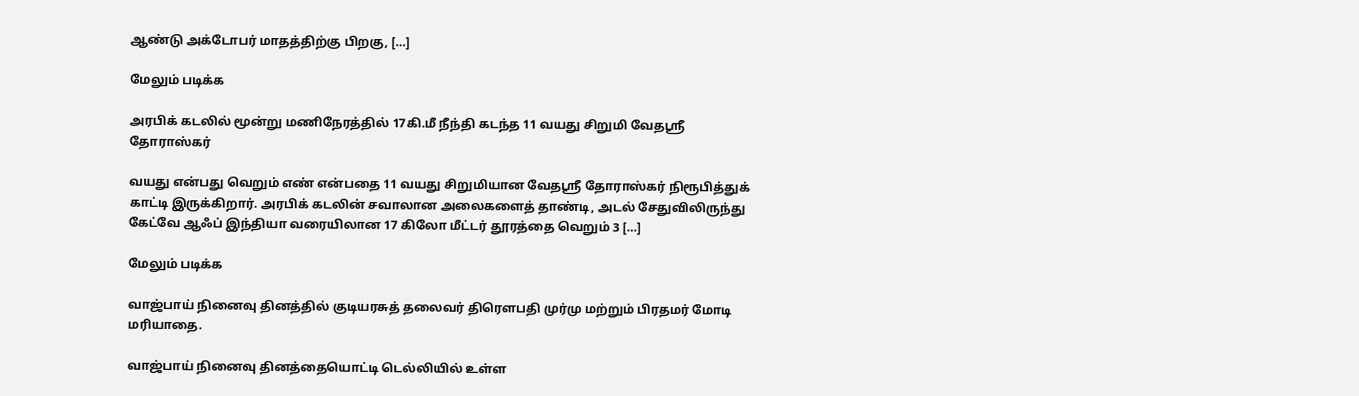ஆண்டு அக்டோபர் மாதத்திற்கு பிறகு, […]

மேலும் படிக்க

அரபிக் கடலில் மூன்று மணிநேரத்தில் 17கி.மீ நீந்தி கடந்த 11 வயது சிறுமி வேதஸ்ரீ தோராஸ்கர்

வயது என்பது வெறும் எண் என்பதை 11 வயது சிறுமியான வேதஸ்ரீ தோராஸ்கர் நிரூபித்துக் காட்டி இருக்கிறார். அரபிக் கடலின் சவாலான அலைகளைத் தாண்டி, அடல் சேதுவிலிருந்து கேட்வே ஆஃப் இந்தியா வரையிலான 17 கிலோ மீட்டர் தூரத்தை வெறும் 3 […]

மேலும் படிக்க

வாஜ்பாய் நினைவு தினத்தில் குடியரசுத் தலைவர் திரௌபதி முர்மு மற்றும் பிரதமர் மோடி மரியாதை.

வாஜ்பாய் நினைவு தினத்தையொட்டி டெல்லியில் உள்ள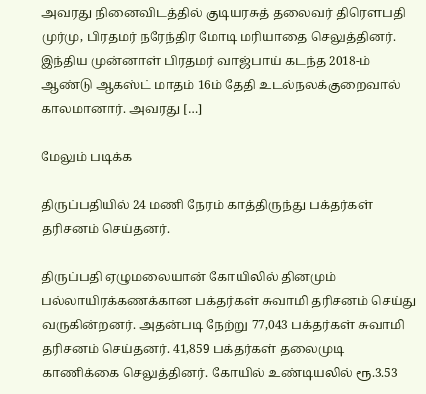அவரது நினைவிடத்தில் குடியரசுத் தலைவர் திரௌபதி முர்மு, பிரதமர் நரேந்திர மோடி மரியாதை செலுத்தினர். இந்திய முன்னாள் பிரதமர் வாஜ்பாய் கடந்த 2018-ம் ஆண்டு ஆகஸ்ட் மாதம் 16ம் தேதி உடல்நலக்குறைவால் காலமானார். அவரது […]

மேலும் படிக்க

திருப்பதியில் 24 மணி நேரம் காத்திருந்து பக்தர்கள் தரிசனம் செய்தனர்.

திருப்பதி ஏழுமலையான் கோயிலில் தினமும் பல்லாயிரக்கணக்கான பக்தர்கள் சுவாமி தரிசனம் செய்து வருகின்றனர். அதன்படி நேற்று 77,043 பக்தர்கள் சுவாமி தரிசனம் செய்தனர். 41,859 பக்தர்கள் தலைமுடி காணிக்கை செலுத்தினர். கோயில் உண்டியலில் ரூ.3.53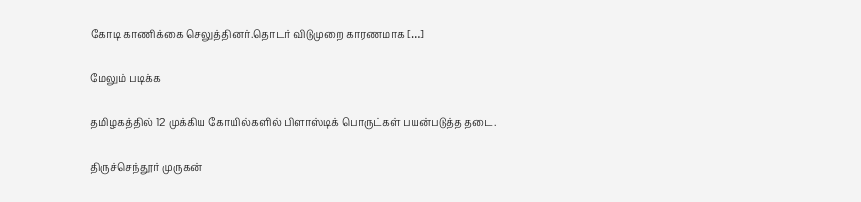கோடி காணிக்கை செலுத்தினர்.தொடர் விடுமுறை காரணமாக […]

மேலும் படிக்க

தமிழகத்தில் 12 முக்கிய கோயில்களில் பிளாஸ்டிக் பொருட்கள் பயன்படுத்த தடை.

திருச்செந்தூர் முருகன்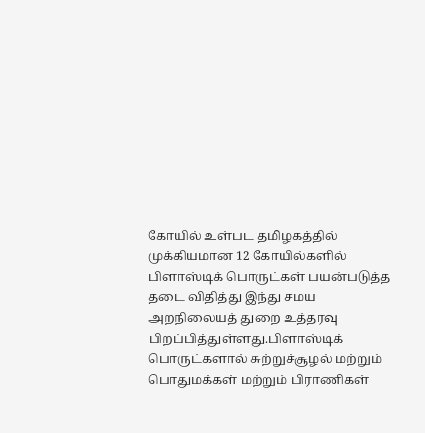கோயில் உள்பட தமிழகத்தில் முக்கியமான 12 கோயில்களில் பிளாஸ்டிக் பொருட்கள் பயன்படுத்த தடை விதித்து இந்து சமய அறநிலையத் துறை உத்தரவு பிறப்பித்துள்ளது.பிளாஸ்டிக் பொருட்களால் சுற்றுச்சூழல் மற்றும் பொதுமக்கள் மற்றும் பிராணிகள்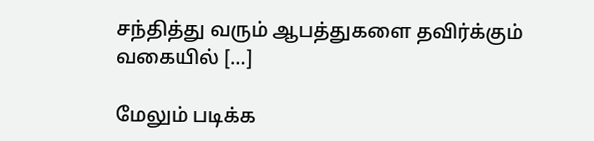சந்தித்து வரும் ஆபத்துகளை தவிர்க்கும் வகையில் […]

மேலும் படிக்க